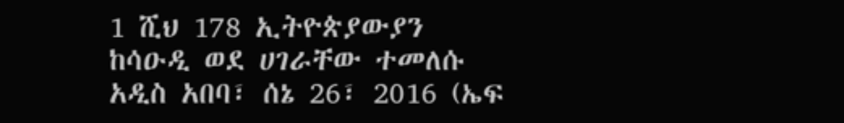1 ሺህ 178 ኢትዮጵያውያን ከሳዑዲ ወደ ሀገራቸው ተመለሱ
አዲስ አበባ፣ ሰኔ 26፣ 2016 (ኤፍ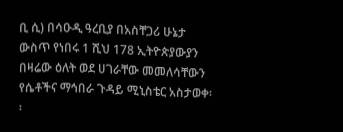ቢ ሲ) በሳዑዲ ዓረቢያ በአስቸጋሪ ሁኔታ ውስጥ የነበሩ 1 ሺህ 178 ኢትዮጵያውያን በዛሬው ዕለት ወደ ሀገራቸው መመለሳቸውን የሴቶችና ማኅበራ ጉዳይ ሚኒስቴር አስታወቀ፡፡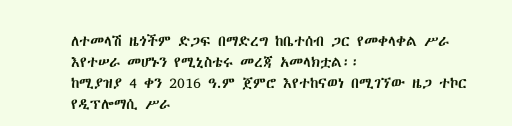ለተመላሽ ዜጎችም ድጋፍ በማድረግ ከቤተሰብ ጋር የመቀላቀል ሥራ እየተሠራ መሆኑን የሚኒስቴሩ መረጃ አመላክቷል፡፡
ከሚያዝያ 4 ቀን 2016 ዓ.ም ጀምሮ እየተከናወነ በሚገኘው ዜጋ ተኮር የዲፕሎማሲ ሥራ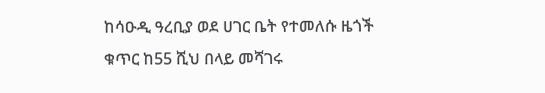ከሳዑዲ ዓረቢያ ወደ ሀገር ቤት የተመለሱ ዜጎች ቁጥር ከ55 ሺህ በላይ መሻገሩ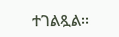ተገልጿል፡፡